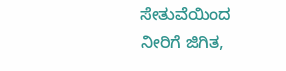ಸೇತುವೆಯಿಂದ ನೀರಿಗೆ ಜಿಗಿತ,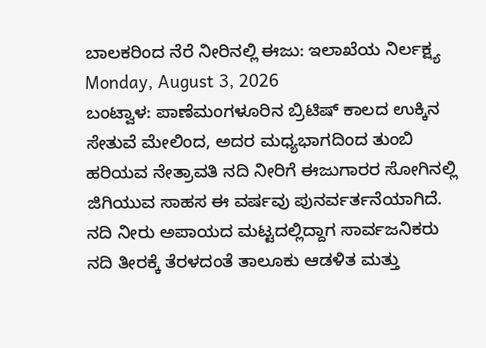ಬಾಲಕರಿಂದ ನೆರೆ ನೀರಿನಲ್ಲಿ ಈಜು: ಇಲಾಖೆಯ ನಿರ್ಲಕ್ಷ್ಯ
Monday, August 3, 2026
ಬಂಟ್ವಾಳ: ಪಾಣೆಮಂಗಳೂರಿನ ಬ್ರಿಟಿಷ್ ಕಾಲದ ಉಕ್ಕಿನ ಸೇತುವೆ ಮೇಲಿಂದ, ಅದರ ಮಧ್ಯಭಾಗದಿಂದ ತುಂಬಿ ಹರಿಯವ ನೇತ್ರಾವತಿ ನದಿ ನೀರಿಗೆ ಈಜುಗಾರರ ಸೋಗಿನಲ್ಲಿ ಜಿಗಿಯುವ ಸಾಹಸ ಈ ವರ್ಷವು ಪುನರ್ವರ್ತನೆಯಾಗಿದೆ.
ನದಿ ನೀರು ಅಪಾಯದ ಮಟ್ಟದಲ್ಲಿದ್ದಾಗ ಸಾರ್ವಜನಿಕರು ನದಿ ತೀರಕ್ಕೆ ತೆರಳದಂತೆ ತಾಲೂಕು ಆಡಳಿತ ಮತ್ತು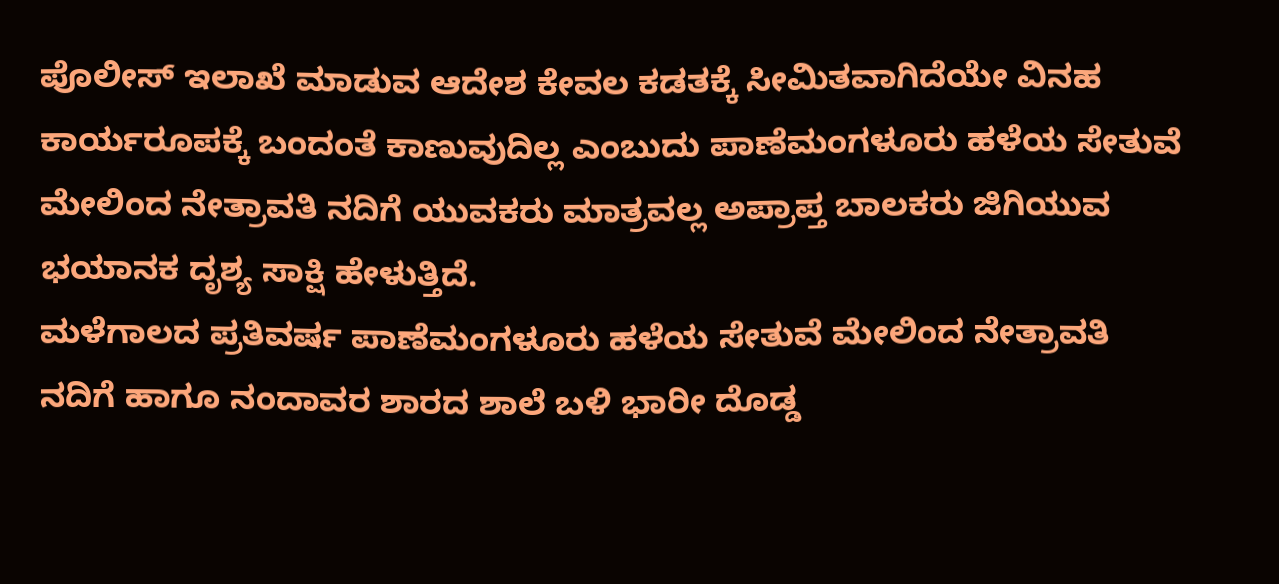ಪೊಲೀಸ್ ಇಲಾಖೆ ಮಾಡುವ ಆದೇಶ ಕೇವಲ ಕಡತಕ್ಕೆ ಸೀಮಿತವಾಗಿದೆಯೇ ವಿನಹ ಕಾರ್ಯರೂಪಕ್ಕೆ ಬಂದಂತೆ ಕಾಣುವುದಿಲ್ಲ ಎಂಬುದು ಪಾಣೆಮಂಗಳೂರು ಹಳೆಯ ಸೇತುವೆ ಮೇಲಿಂದ ನೇತ್ರಾವತಿ ನದಿಗೆ ಯುವಕರು ಮಾತ್ರವಲ್ಲ ಅಪ್ರಾಪ್ತ ಬಾಲಕರು ಜಿಗಿಯುವ ಭಯಾನಕ ದೃಶ್ಯ ಸಾಕ್ಷಿ ಹೇಳುತ್ತಿದೆ.
ಮಳೆಗಾಲದ ಪ್ರತಿವರ್ಷ ಪಾಣೆಮಂಗಳೂರು ಹಳೆಯ ಸೇತುವೆ ಮೇಲಿಂದ ನೇತ್ರಾವತಿ ನದಿಗೆ ಹಾಗೂ ನಂದಾವರ ಶಾರದ ಶಾಲೆ ಬಳಿ ಭಾರೀ ದೊಡ್ಡ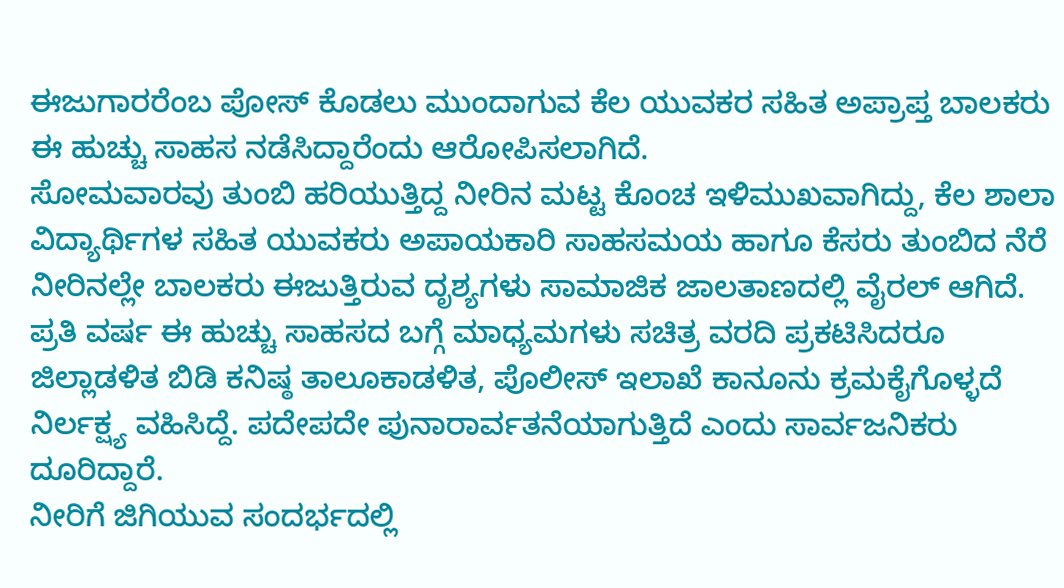ಈಜುಗಾರರೆಂಬ ಪೋಸ್ ಕೊಡಲು ಮುಂದಾಗುವ ಕೆಲ ಯುವಕರ ಸಹಿತ ಅಪ್ರಾಪ್ತ ಬಾಲಕರು ಈ ಹುಚ್ಚು ಸಾಹಸ ನಡೆಸಿದ್ದಾರೆಂದು ಆರೋಪಿಸಲಾಗಿದೆ.
ಸೋಮವಾರವು ತುಂಬಿ ಹರಿಯುತ್ತಿದ್ದ ನೀರಿನ ಮಟ್ಟ ಕೊಂಚ ಇಳಿಮುಖವಾಗಿದ್ದು, ಕೆಲ ಶಾಲಾ ವಿದ್ಯಾರ್ಥಿಗಳ ಸಹಿತ ಯುವಕರು ಅಪಾಯಕಾರಿ ಸಾಹಸಮಯ ಹಾಗೂ ಕೆಸರು ತುಂಬಿದ ನೆರೆ ನೀರಿನಲ್ಲೇ ಬಾಲಕರು ಈಜುತ್ತಿರುವ ದೃಶ್ಯಗಳು ಸಾಮಾಜಿಕ ಜಾಲತಾಣದಲ್ಲಿ ವೈರಲ್ ಆಗಿದೆ.
ಪ್ರತಿ ವರ್ಷ ಈ ಹುಚ್ಚು ಸಾಹಸದ ಬಗ್ಗೆ ಮಾಧ್ಯಮಗಳು ಸಚಿತ್ರ ವರದಿ ಪ್ರಕಟಿಸಿದರೂ ಜಿಲ್ಲಾಡಳಿತ ಬಿಡಿ ಕನಿಷ್ಠ ತಾಲೂಕಾಡಳಿತ, ಪೊಲೀಸ್ ಇಲಾಖೆ ಕಾನೂನು ಕ್ರಮಕೈಗೊಳ್ಳದೆ ನಿರ್ಲಕ್ಷ್ಯ ವಹಿಸಿದ್ದೆ. ಪದೇಪದೇ ಪುನಾರಾರ್ವತನೆಯಾಗುತ್ತಿದೆ ಎಂದು ಸಾರ್ವಜನಿಕರು ದೂರಿದ್ದಾರೆ.
ನೀರಿಗೆ ಜಿಗಿಯುವ ಸಂದರ್ಭದಲ್ಲಿ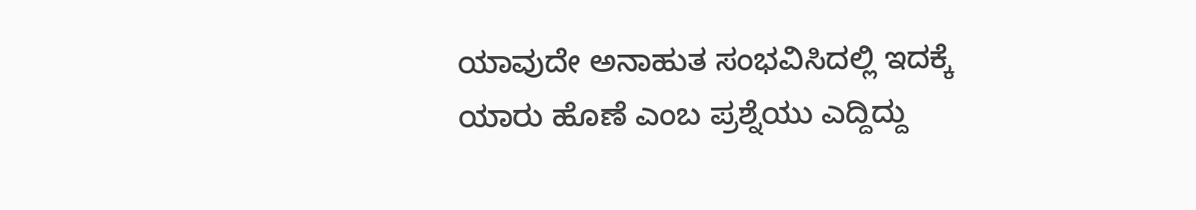ಯಾವುದೇ ಅನಾಹುತ ಸಂಭವಿಸಿದಲ್ಲಿ ಇದಕ್ಕೆ ಯಾರು ಹೊಣೆ ಎಂಬ ಪ್ರಶ್ನೆಯು ಎದ್ದಿದ್ದು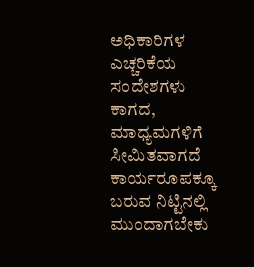ಅಧಿಕಾರಿಗಳ ಎಚ್ಚರಿಕೆಯ ಸಂದೇಶಗಳು ಕಾಗದ, ಮಾಧ್ಯಮಗಳಿಗೆ ಸೀಮಿತವಾಗದೆ ಕಾರ್ಯರೂಪಕ್ಕೂ ಬರುವ ನಿಟ್ಟಿನಲ್ಲಿ ಮುಂದಾಗಬೇಕು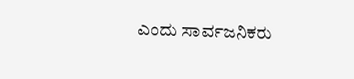ಎಂದು ಸಾರ್ವಜನಿಕರು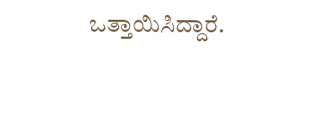ಒತ್ತಾಯಿಸಿದ್ದಾರೆ.